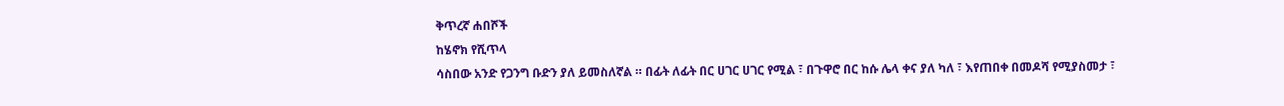ቅጥረኛ ሐበሾች
ከሄኖክ የሺጥላ
ሳስበው አንድ የጋንግ ቡድን ያለ ይመስለኛል ። በፊት ለፊት በር ሀገር ሀገር የሚል ፣ በጉዋሮ በር ከሱ ሌላ ቀና ያለ ካለ ፣ እየጠበቀ በመዶሻ የሚያስመታ ፣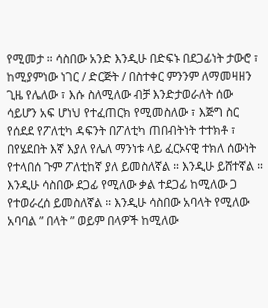የሚመታ ። ሳስበው አንድ እንዲሁ በድፍኑ በደጋፊነት ታውሮ ፣ ከሚያምነው ነገር / ድርጅት / በስተቀር ምንንም ለማመዛዘን ጊዜ የሌለው ፣ እሱ ስለሚለው ብቻ እንድታወራለት ሰው ሳይሆን አፍ ሆነህ የተፈጠርክ የሚመስለው ፣ እጅግ ስር የሰደደ የፖለቲካ ዳፍንት በፖለቲካ ጠበብትነት ተተክቶ ፣ በየሄደበት እኛ እያለ የሌለ ማንነቱ ላይ ፈርኦናዊ ተክለ ሰውነት የተላበሰ ጉም ፖለቲከኛ ያለ ይመስለኛል ። እንዲሁ ይሸተኛል ። እንዲሁ ሳስበው ደጋፊ የሚለው ቃል ተደጋፊ ከሚለው ጋ የተወራረሰ ይመስለኛል ። እንዲሁ ሳስበው አባላት የሚለው አባባል ” በላት ” ወይም በላዎች ከሚለው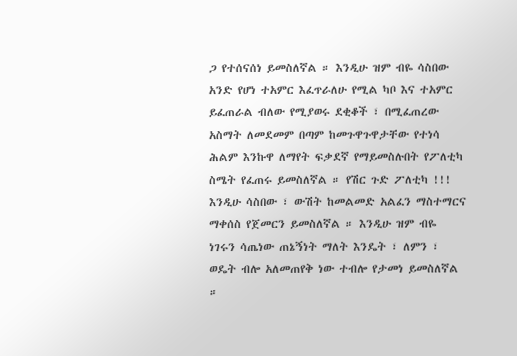ጋ የተሰናሰነ ይመስለኛል ። እንዲሁ ዝም ብዬ ሳስበው አንድ የሆነ ተአምር እፈጥራለሁ የሚል ካቦ እና ተአምር ይፈጠራል ብለው የሚያወሩ ደቂቆች ፣ በሚፈጠረው አስማት ለመደመም በጣም ከመጉዋጉዋታቸው የተነሳ ሕልም እንኩዋ ለማየት ፍቃደኛ የማይመስሉበት የፖለቲካ ስሜት የፈጠሩ ይመስለኛል ። የሽር ጉድ ፖለቲካ !!! እንዲሁ ሳስበው ፣ ውሽት ከመልመድ አልፈን ማስተማርና ማቀሰስ የጀመርን ይመስለኛል ። እንዲሁ ዝም ብዬ ነገሩን ሳጤነው ጠኔኝነት ማለት እንዴት ፣ ለምን ፣ ወዴት ብሎ አለመጠየቅ ነው ተብሎ የታመነ ይመስለኛል ።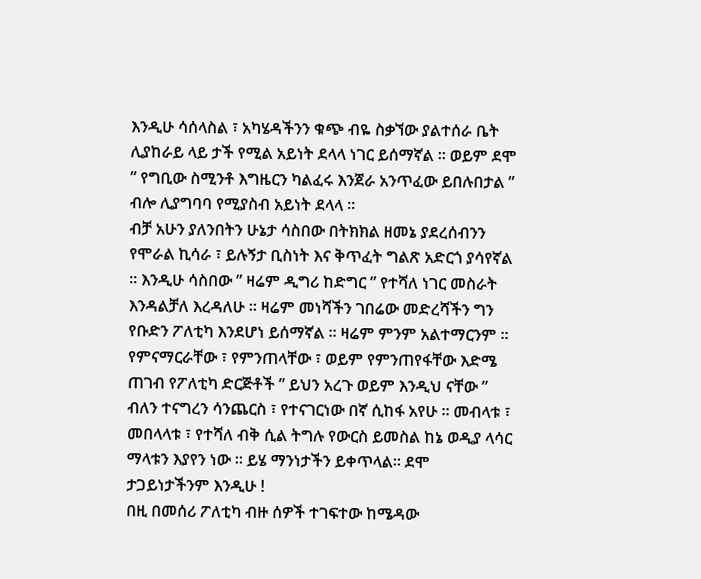እንዲሁ ሳሰላስል ፣ አካሄዳችንን ቁጭ ብዬ ስቃኘው ያልተሰራ ቤት ሊያከራይ ላይ ታች የሚል አይነት ደላላ ነገር ይሰማኛል ። ወይም ደሞ ” የግቢው ስሚንቶ እግዜርን ካልፈሩ እንጀራ አንጥፈው ይበሉበታል ” ብሎ ሊያግባባ የሚያስብ አይነት ደላላ ።
ብቻ አሁን ያለንበትን ሁኔታ ሳስበው በትክክል ዘመኔ ያደረሰብንን የሞራል ኪሳራ ፣ ይሉኝታ ቢስነት እና ቅጥፈት ግልጽ አድርጎ ያሳየኛል ። እንዲሁ ሳስበው ” ዛሬም ዲግሪ ከድግር ” የተሻለ ነገር መስራት እንዳልቻለ እረዳለሁ ። ዛሬም መነሻችን ገበሬው መድረሻችን ግን የቡድን ፖለቲካ እንደሆነ ይሰማኛል ። ዛሬም ምንም አልተማርንም ። የምናማርራቸው ፣ የምንጠላቸው ፣ ወይም የምንጠየፋቸው እድሜ ጠገብ የፖለቲካ ድርጅቶች ” ይህን አረጉ ወይም እንዲህ ናቸው ” ብለን ተናግረን ሳንጨርስ ፣ የተናገርነው በኛ ሲከፋ አየሁ ። መብላቱ ፣ መበላላቱ ፣ የተሻለ ብቅ ሲል ትግሉ የውርስ ይመስል ከኔ ወዲያ ላሳር ማላቱን እያየን ነው ። ይሄ ማንነታችን ይቀጥላል። ደሞ ታጋይነታችንም እንዲሁ !
በዚ በመሰሪ ፖለቲካ ብዙ ሰዎች ተገፍተው ከሜዳው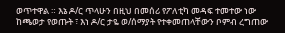ወጥተዋል ። እኔ ዶ/ር ጥላሁን በዚህ በመሰሪ የፖለቲካ መዳፍ ተመተው ነው ከጫወታ የወጡት ፣ እነ ዶ/ር ታዬ ወ/ሰማያት የተቀመጠላቸውን ቦምብ ረግጠው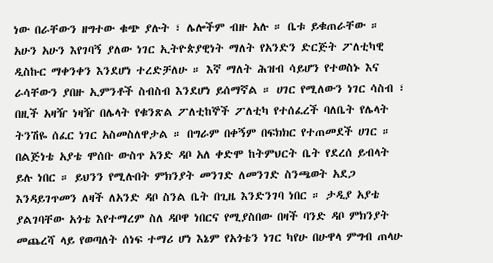ነው በራቸውን ዘግተው ቁጭ ያሉት ፣ ሌሎችም ብዙ አሉ ። ቤቱ ይቁጠራቸው ። አሁን አሁን እየገባኝ ያለው ነገር ኢትዮጵያዊነት ማለት የአንድን ድርጅት ፖለቲካዊ ዲስኩር ማቀንቀን እንደሆነ ተረድቻለሁ ። እኛ ማለት ሕዝብ ሳይሆን የተወስኑ እና ራሳቸውን ያበዙ ኢምንቶች ስብስብ እንደሆነ ይሰማኛል ። ሀገር የሚለውን ነገር ሳስብ ፣ በዚች አዛዥ ነዛዥ በሌላት የቁንጽል ፖለቲከኞች ፖለቲካ የተሰፈረች ባለቤት የሌላት ትንሽዬ ሰፈር ነገር አስመስለዋታል ። በግራም በቀኝም በፍክክር የተጠመደች ሀገር ። በልጅነቴ አያቴ ሞሰቡ ውስጥ አንድ ዳቦ አለ ቀድሞ ከትምህርት ቤት የደረሰ ይብላት ይሉ ነበር ። ይህንን የሚሉበት ምክንያት መንገድ ለመንገድ ስንጫወት አደጋ እንዳይገጥመን ለዛች ለአንድ ዳቦ ስንል ቤት በጊዜ እንድንገባ ነበር ። ታዲያ አያቴ ያልገባቸው አጎቴ እየተማረም ስለ ዳቦዋ ነበርና የሚያስበው በዛች ባንድ ዳቦ ምክንያት መጨረሻ ላይ የወጣለት ሰነፍ ተማሪ ሆነ እኔም የአጎቴን ነገር ካየሁ በሁዋላ ምግብ ጠላሁ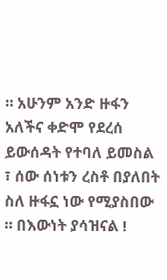። አሁንም አንድ ዙፋን አለችና ቀድሞ የደረሰ ይውሰዳት የተባለ ይመስል ፣ ሰው ሰነቱን ረስቶ በያለበት ስለ ዙፋኗ ነው የሚያስበው ። በእውነት ያሳዝናል !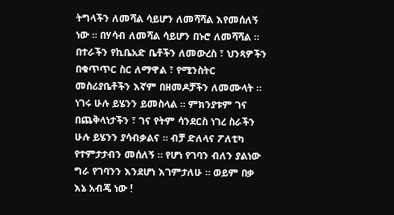ትግላችን ለመሻል ሳይሆን ለመሻሻል እየመሰለኝ ነው ። በሃሳብ ለመሻል ሳይሆን በኑሮ ለመሻሻል ። በተራችን የኪቤአድ ቤቶችን ለመውረስ ፣ ህንጻዎችን በቁጥጥር ስር ለማዋል ፣ የሚንስትር መስሪያቤቶችን እኛም በዘመዶቻችን ለመሙላት ። ነገሩ ሁሉ ይሄንን ይመስላል ። ምክንያቱም ገና በጨቅላነታችን ፣ ገና የትም ሳንደርስ ነገረ ስራችን ሁሉ ይሄንን ያሳብቃልና ። ብቻ ድለላና ፖለቲካ የተምታታብን መሰለኝ ። የሆነ የገባን ብለን ያልነው ግራ የገባንን እንደሆነ እገምታለሁ ። ወይም በቃ እኔ አብጄ ነው !